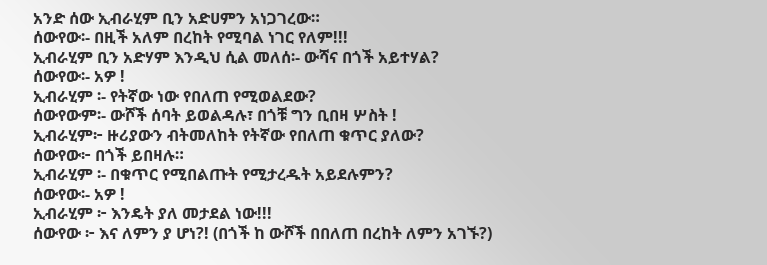አንድ ሰው ኢብራሂም ቢን አድሀምን አነጋገረው።
ሰውየው፡- በዚች አለም በረከት የሚባል ነገር የለም!!!
ኢብራሂም ቢን አድሃም እንዲህ ሲል መለሰ፡- ውሻና በጎች አይተሃል?
ሰውየው፡- አዎ !
ኢብራሂም ፡- የትኛው ነው የበለጠ የሚወልደው?
ሰውየውም፡- ውሾች ሰባት ይወልዳሉ፣ በጎቹ ግን ቢበዛ ሦስት !
ኢብራሂም፦ ዙሪያውን ብትመለከት የትኛው የበለጠ ቁጥር ያለው?
ሰውየው፦ በጎች ይበዛሉ።
ኢብራሂም ፡- በቁጥር የሚበልጡት የሚታረዱት አይደሉምን?
ሰውየው፡- አዎ !
ኢብራሂም ፦ እንዴት ያለ መታደል ነው!!!
ሰውየው ፦ እና ለምን ያ ሆነ?! (በጎች ከ ውሾች በበለጠ በረከት ለምን አገኙ?)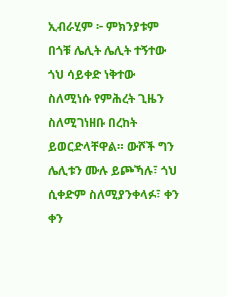ኢብራሂም ፦ ምክንያቱም በጎቹ ሌሊት ሌሊት ተኝተው ጎህ ሳይቀድ ነቅተው ስለሚነሱ የምሕረት ጊዜን ስለሚገነዘቡ በረከት ይወርድላቸዋል። ውሾች ግን ሌሊቱን ሙሉ ይጮኻሉ፣ ጎህ ሲቀድም ስለሚያንቀላፉ፣ ቀን ቀን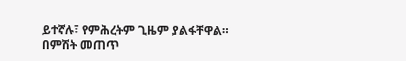ይተኛሉ፣ የምሕረትም ጊዜም ያልፋቸዋል።
በምሽት መጠጥ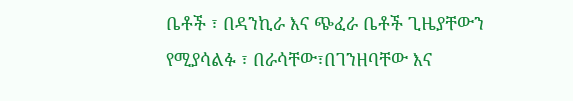ቤቶች ፣ በዳንኪራ እና ጭፈራ ቤቶች ጊዜያቸውን
የሚያሳልፉ ፣ በራሳቸው፣በገንዘባቸው እና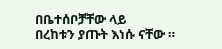በቤተሰቦቻቸው ላይ
በረከቱን ያጡት እነሱ ናቸው ።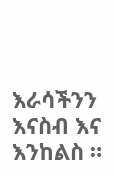እራሳችንን እናስብ እና እንከልስ ።